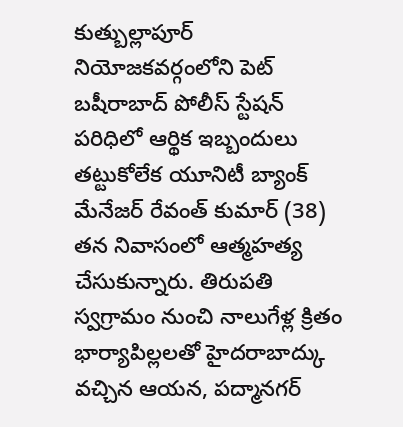కుత్బుల్లాపూర్ నియోజకవర్గంలోని పెట్ బషీరాబాద్ పోలీస్ స్టేషన్ పరిధిలో ఆర్థిక ఇబ్బందులు తట్టుకోలేక యూనిటీ బ్యాంక్ మేనేజర్ రేవంత్ కుమార్ (38) తన నివాసంలో ఆత్మహత్య చేసుకున్నారు. తిరుపతి స్వగ్రామం నుంచి నాలుగేళ్ల క్రితం భార్యాపిల్లలతో హైదరాబాద్కు వచ్చిన ఆయన, పద్మానగర్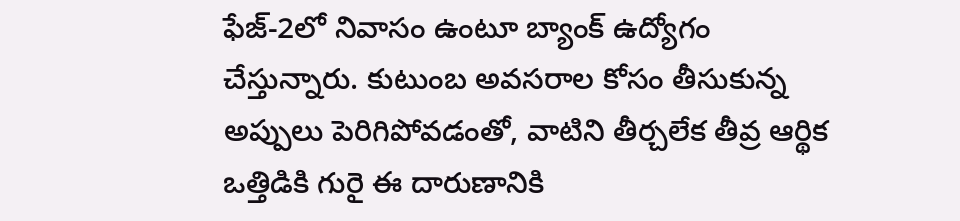ఫేజ్-2లో నివాసం ఉంటూ బ్యాంక్ ఉద్యోగం చేస్తున్నారు. కుటుంబ అవసరాల కోసం తీసుకున్న అప్పులు పెరిగిపోవడంతో, వాటిని తీర్చలేక తీవ్ర ఆర్థిక ఒత్తిడికి గురై ఈ దారుణానికి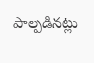పాల్పడినట్లు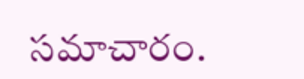సమాచారం.